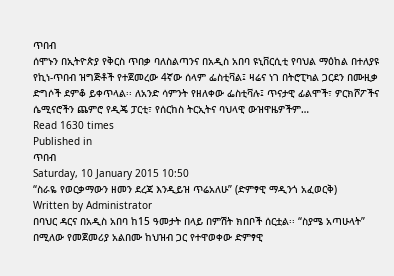ጥበብ
ሰሞኑን በኢትዮጵያ የቅርስ ጥበቃ ባለስልጣንና በአዲስ አበባ ዩኒቨርሲቲ የባህል ማዕከል በተለያዩ የኪነ-ጥበብ ዝግጅቶች የተጀመረው 4ኛው ሰላም ፌስቲቫል፤ ዛሬና ነገ በትሮፒካል ጋርደን በሙዚቃ ድግሶች ደምቆ ይቀጥላል፡፡ ለአንድ ሳምንት የዘለቀው ፌስቲቫሉ፤ ጥናታዊ ፊልሞች፣ ዎርክሾፖችና ሴሚናሮችን ጨምሮ የዲጄ ፓርቲ፣ የሰርከስ ትርኢትና ባህላዊ ውዝዋዜዎችም…
Read 1630 times
Published in
ጥበብ
Saturday, 10 January 2015 10:50
“ስራዬ የወርቃማውን ዘመን ደረጃ እንዲይዝ ጥሬአለሁ” (ድምፃዊ ማዲንጎ አፈወርቅ)
Written by Administrator
በባህር ዳርና በአዲስ አበባ ከ15 ዓመታት በላይ በምሽት ክበቦች ሰርቷል፡፡ “ስያሜ አጣሁላት” በሚለው የመጀመሪያ አልበሙ ከህዝብ ጋር የተዋወቀው ድምፃዊ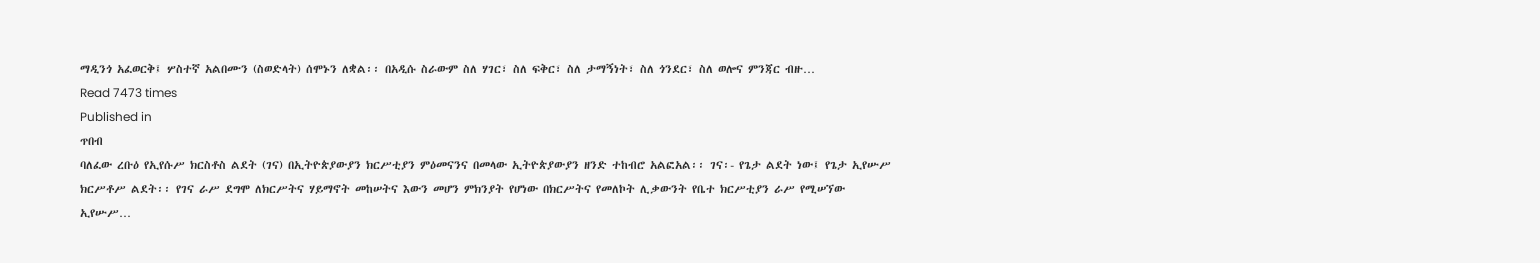ማዲንጎ አፈወርቅ፤ ሦስተኛ አልበሙን (ስወድላት) ሰሞኑን ለቋል፡፡ በአዲሱ ስራውም ስለ ሃገር፣ ስለ ፍቅር፣ ስለ ታማኝነት፣ ስለ ጎንደር፣ ስለ ወሎና ምንጃር ብዙ…
Read 7473 times
Published in
ጥበብ
ባለፈው ረቡዕ የኢየሱሥ ክርስቶስ ልደት (ገና) በኢትዮጵያውያን ክርሥቲያን ምዕመናንና በመላው ኢትዮጵያውያን ዘንድ ተከብሮ አልፎአል፡፡ ገና፡- የጌታ ልደት ነው፤ የጌታ ኢየሡሥ ክርሥቶሥ ልደት፡፡ የገና ራሥ ደግሞ ለክርሥትና ሃይማኖት መከሠትና እውን መሆን ምክንያት የሆነው በክርሥትና የመለኮት ሊቃውንት የቤተ ክርሥቲያን ራሥ የሚሠኘው ኢየሡሥ…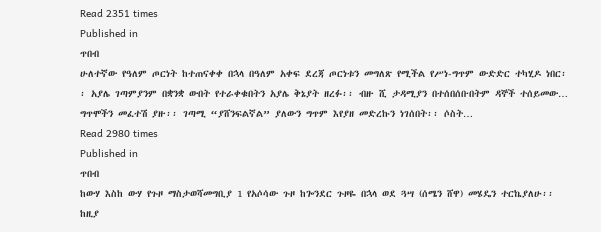Read 2351 times
Published in
ጥበብ
ሁለተኛው የዓለም ጦርነት ከተጠናቀቀ በኋላ በዓለም አቀፍ ደረጃ ጦርነቱን መግለጽ የሚችል የሥነ-ግጥም ውድድር ተካሂዶ ነበር፡፡ አያሌ ገጣምያንም በቋንቋ ውበት የተራቀቁበትን አያሌ ቅኔያት ዘረፉ፡፡ ብዙ ሺ ታዳሚያን በተሰበሰቡበትም ዳኞች ተሰይመው… ግጥሞችን መፈተሽ ያዙ፡፡ ገጣሚ “ያሸንፍልኛል” ያለውን ግጥም እየያዘ መድረኩን ነገሰበት፡፡ ሶስት…
Read 2980 times
Published in
ጥበብ
ከውሃ እስከ ውሃ የጉዞ ማስታወሻመግቢያ 1 የአሶሳው ጉዞ ከጐንደር ጉዞዬ በኋላ ወደ ጓሣ (ሰሜን ሸዋ) መሄዴን ተርኬያለሁ፡፡ ከዚያ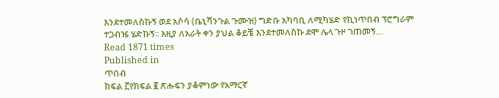እንደተመለስኩኝ ወደ አሶሳ (ቤኒሻንጉል ጉሙዝ) ግድቡ አካባቢ ለሚካሄድ የኪነጥበብ ፕሮግራም ተጋብዤ ሄድኩኝ፡፡ እዚያ ለአራት ቀን ያህል ቆይቼ እንደተመለስኩ ደሞ ሌላ ጉዞ ገጠመኝ…
Read 1871 times
Published in
ጥበብ
ክፍል ፫የክፍል ፪ ጽሑፍን ያቆምነው የአማርኛ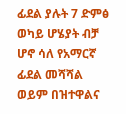ፊደል ያሉት 7 ድምፅ ወካይ ሆሄያት ብቻ ሆኖ ሳለ የአማርኛ ፊደል መሻሻል ወይም በዝተዋልና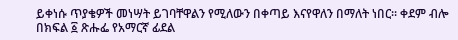ይቀነሱ ጥያቄዎች መነሣት ይገባቸዋልን የሚለውን በቀጣይ እናየዋለን በማለት ነበር፡፡ ቀደም ብሎ በክፍል ፩ ጽሑፌ የአማርኛ ፊደል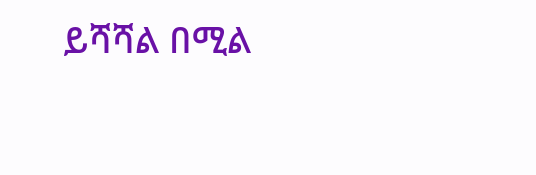ይሻሻል በሚል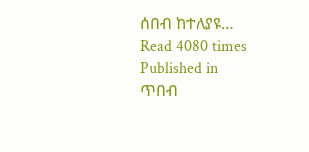ሰበብ ከተለያዩ…
Read 4080 times
Published in
ጥበብ